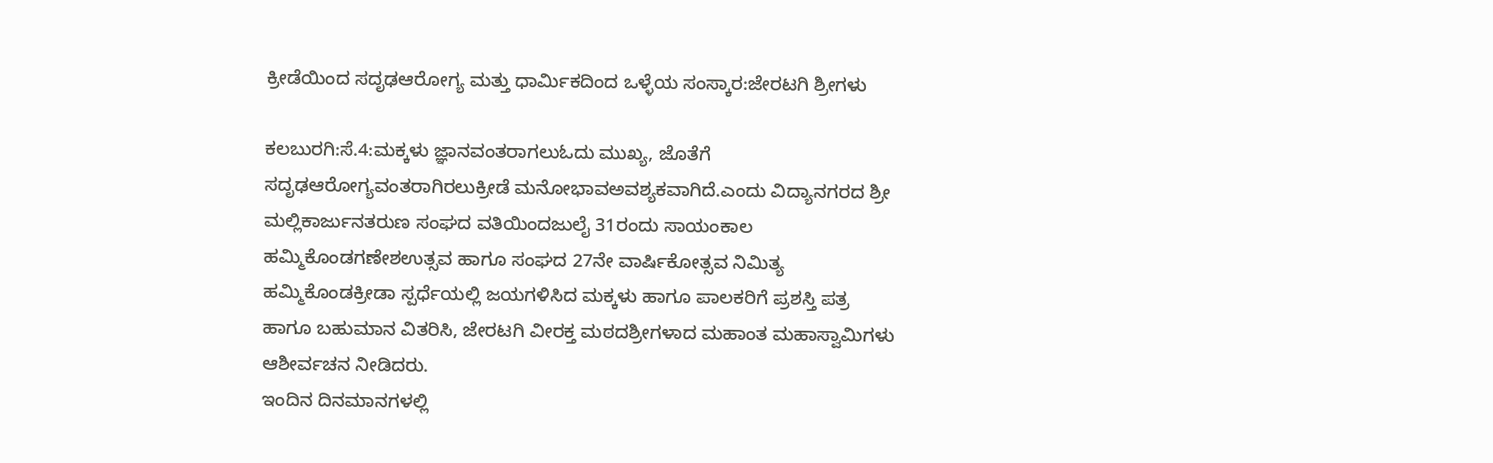ಕ್ರೀಡೆಯಿಂದ ಸದೃಢಆರೋಗ್ಯ ಮತ್ತು ಧಾರ್ಮಿಕದಿಂದ ಒಳ್ಳೆಯ ಸಂಸ್ಕಾರ:ಜೇರಟಗಿ ಶ್ರೀಗಳು

ಕಲಬುರಗಿ:ಸೆ.4:ಮಕ್ಕಳು ಜ್ಞಾನವಂತರಾಗಲುಓದು ಮುಖ್ಯ, ಜೊತೆಗೆ ಸದೃಢಆರೋಗ್ಯವಂತರಾಗಿರಲುಕ್ರೀಡೆ ಮನೋಭಾವಅವಶ್ಯಕವಾಗಿದೆ.ಎಂದು ವಿದ್ಯಾನಗರದ ಶ್ರೀ ಮಲ್ಲಿಕಾರ್ಜುನತರುಣ ಸಂಘದ ವತಿಯಿಂದಜುಲೈ 31ರಂದು ಸಾಯಂಕಾಲ ಹಮ್ಮಿಕೊಂಡಗಣೇಶಉತ್ಸವ ಹಾಗೂ ಸಂಘದ 27ನೇ ವಾರ್ಷಿಕೋತ್ಸವ ನಿಮಿತ್ಯ ಹಮ್ಮಿಕೊಂಡಕ್ರೀಡಾ ಸ್ಪರ್ಧೆಯಲ್ಲಿ ಜಯಗಳಿಸಿದ ಮಕ್ಕಳು ಹಾಗೂ ಪಾಲಕರಿಗೆ ಪ್ರಶಸ್ತಿ ಪತ್ರ ಹಾಗೂ ಬಹುಮಾನ ವಿತರಿಸಿ, ಜೇರಟಗಿ ವೀರಕ್ತ ಮಠದಶ್ರೀಗಳಾದ ಮಹಾಂತ ಮಹಾಸ್ವಾಮಿಗಳು ಆಶೀರ್ವಚನ ನೀಡಿದರು.
ಇಂದಿನ ದಿನಮಾನಗಳಲ್ಲಿ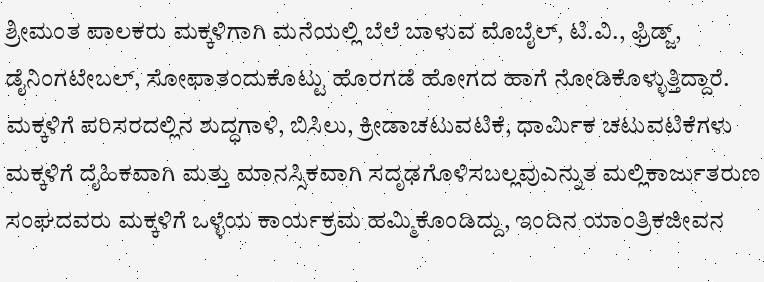ಶ್ರೀಮಂತ ಪಾಲಕರು ಮಕ್ಕಳಿಗಾಗಿ ಮನೆಯಲ್ಲಿ ಬೆಲೆ ಬಾಳುವ ಮೊಬೈಲ್, ಟಿ.ವಿ., ಫ್ರಿಡ್ಜ್, ಡೈನಿಂಗಟೇಬಲ್, ಸೋಫಾತಂದುಕೊಟ್ಟು ಹೊರಗಡೆ ಹೋಗದ ಹಾಗೆ ನೋಡಿಕೊಳ್ಳುತ್ತಿದ್ದಾರೆ. ಮಕ್ಕಳಿಗೆ ಪರಿಸರದಲ್ಲಿನ ಶುದ್ಧಗಾಳಿ, ಬಿಸಿಲು, ಕ್ರೀಡಾಚಟುವಟಿಕೆ, ಧಾರ್ಮಿಕ ಚಟುವಟಿಕೆಗಳು ಮಕ್ಕಳಿಗೆ ದೈಹಿಕವಾಗಿ ಮತ್ತು ಮಾನಸ್ಸಿಕವಾಗಿ ಸದೃಢಗೊಳಿಸಬಲ್ಲವುಎನ್ನುತ ಮಲ್ಲಿಕಾರ್ಜುತರುಣ ಸಂಘದವರು ಮಕ್ಕಳಿಗೆ ಒಳ್ಳೆಯ ಕಾರ್ಯಕ್ರಮ ಹಮ್ಮಿಕೊಂಡಿದ್ದು, ಇಂದಿನ ಯಾಂತ್ರಿಕಜೀವನ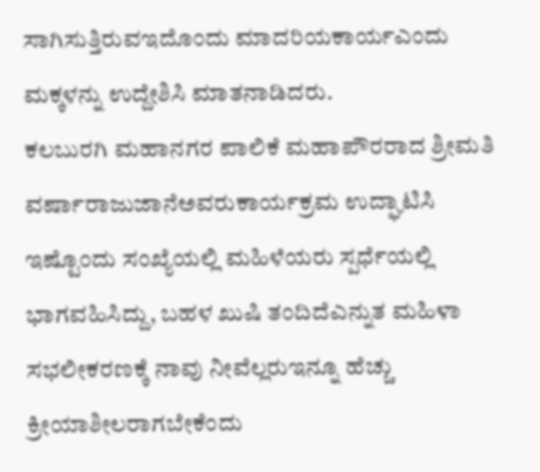ಸಾಗಿಸುತ್ತಿರುವಇದೊಂದು ಮಾದರಿಯಕಾರ್ಯಎಂದು ಮಕ್ಕಳನ್ನು ಉದ್ದೇಶಿಸಿ ಮಾತನಾಡಿದರು.
ಕಲಬುರಗಿ ಮಹಾನಗರ ಪಾಲಿಕೆ ಮಹಾಪೌರರಾದ ಶ್ರೀಮತಿ ವರ್ಷಾರಾಜುಜಾನೆಅವರುಕಾರ್ಯಕ್ರಮ ಉದ್ಘಾಟಿಸಿ ಇಷ್ಟೊಂದು ಸಂಖ್ಯೆಯಲ್ಲಿ ಮಹಿಳೆಯರು ಸ್ಪರ್ಧೆಯಲ್ಲಿ ಭಾಗವಹಿಸಿದ್ದು, ಬಹಳ ಖುಷಿ ತಂದಿದೆಎನ್ನುತ ಮಹಿಳಾ ಸಭಲೀಕರಣಕ್ಕೆ ನಾವು ನೀವೆಲ್ಲರುಇನ್ನೂ ಹೆಚ್ಚು ಕ್ರೀಯಾಶೀಲರಾಗಬೇಕೆಂದು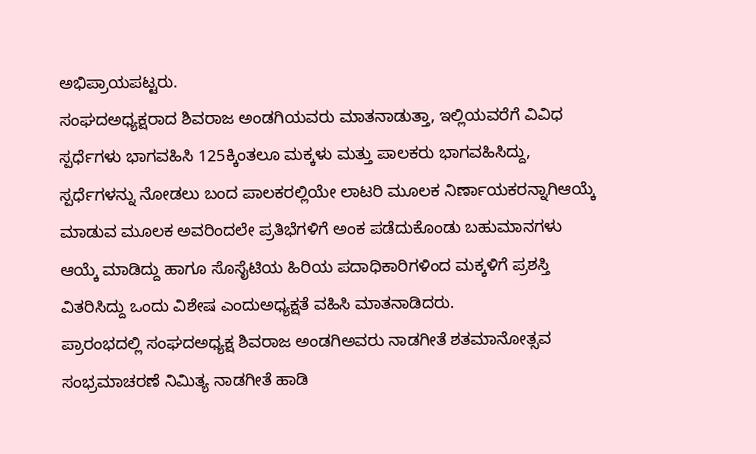ಅಭಿಪ್ರಾಯಪಟ್ಟರು.
ಸಂಘದಅಧ್ಯಕ್ಷರಾದ ಶಿವರಾಜ ಅಂಡಗಿಯವರು ಮಾತನಾಡುತ್ತಾ, ಇಲ್ಲಿಯವರೆಗೆ ವಿವಿಧ ಸ್ಪರ್ಧೆಗಳು ಭಾಗವಹಿಸಿ 125ಕ್ಕಿಂತಲೂ ಮಕ್ಕಳು ಮತ್ತು ಪಾಲಕರು ಭಾಗವಹಿಸಿದ್ದು, ಸ್ಪರ್ಧೆಗಳನ್ನು ನೋಡಲು ಬಂದ ಪಾಲಕರಲ್ಲಿಯೇ ಲಾಟರಿ ಮೂಲಕ ನಿರ್ಣಾಯಕರನ್ನಾಗಿಆಯ್ಕೆ ಮಾಡುವ ಮೂಲಕ ಅವರಿಂದಲೇ ಪ್ರತಿಭೆಗಳಿಗೆ ಅಂಕ ಪಡೆದುಕೊಂಡು ಬಹುಮಾನಗಳು ಆಯ್ಕೆ ಮಾಡಿದ್ದು ಹಾಗೂ ಸೊಸೈಟಿಯ ಹಿರಿಯ ಪದಾಧಿಕಾರಿಗಳಿಂದ ಮಕ್ಕಳಿಗೆ ಪ್ರಶಸ್ತಿ ವಿತರಿಸಿದ್ದು ಒಂದು ವಿಶೇಷ ಎಂದುಅಧ್ಯಕ್ಷತೆ ವಹಿಸಿ ಮಾತನಾಡಿದರು.
ಪ್ರಾರಂಭದಲ್ಲಿ ಸಂಘದಅಧ್ಯಕ್ಷ ಶಿವರಾಜ ಅಂಡಗಿಅವರು ನಾಡಗೀತೆ ಶತಮಾನೋತ್ಸವ ಸಂಭ್ರಮಾಚರಣೆ ನಿಮಿತ್ಯ ನಾಡಗೀತೆ ಹಾಡಿ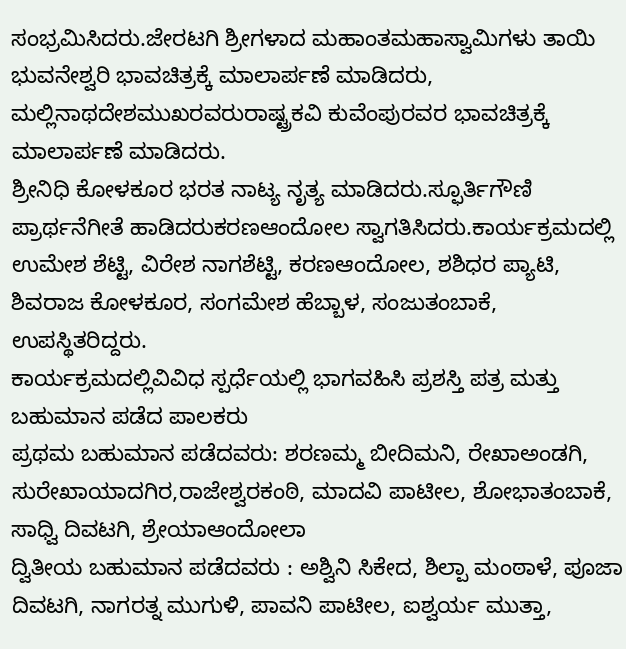ಸಂಭ್ರಮಿಸಿದರು.ಜೇರಟಗಿ ಶ್ರೀಗಳಾದ ಮಹಾಂತಮಹಾಸ್ವಾಮಿಗಳು ತಾಯಿ ಭುವನೇಶ್ವರಿ ಭಾವಚಿತ್ರಕ್ಕೆ ಮಾಲಾರ್ಪಣೆ ಮಾಡಿದರು, ಮಲ್ಲಿನಾಥದೇಶಮುಖರವರುರಾಷ್ಟ್ರಕವಿ ಕುವೆಂಪುರವರ ಭಾವಚಿತ್ರಕ್ಕೆ ಮಾಲಾರ್ಪಣೆ ಮಾಡಿದರು.
ಶ್ರೀನಿಧಿ ಕೋಳಕೂರ ಭರತ ನಾಟ್ಯ ನೃತ್ಯ ಮಾಡಿದರು.ಸ್ಫೂರ್ತಿಗೌಣಿ ಪ್ರಾರ್ಥನೆಗೀತೆ ಹಾಡಿದರುಕರಣಆಂದೋಲ ಸ್ವಾಗತಿಸಿದರು.ಕಾರ್ಯಕ್ರಮದಲ್ಲಿ ಉಮೇಶ ಶೆಟ್ಟಿ, ವಿರೇಶ ನಾಗಶೆಟ್ಟಿ, ಕರಣಆಂದೋಲ, ಶಶಿಧರ ಪ್ಯಾಟಿ, ಶಿವರಾಜ ಕೋಳಕೂರ, ಸಂಗಮೇಶ ಹೆಬ್ಬಾಳ, ಸಂಜುತಂಬಾಕೆ, ಉಪಸ್ಥಿತರಿದ್ದರು.
ಕಾರ್ಯಕ್ರಮದಲ್ಲಿವಿವಿಧ ಸ್ಪರ್ಧೆಯಲ್ಲಿ ಭಾಗವಹಿಸಿ ಪ್ರಶಸ್ತಿ ಪತ್ರ ಮತ್ತು ಬಹುಮಾನ ಪಡೆದ ಪಾಲಕರು
ಪ್ರಥಮ ಬಹುಮಾನ ಪಡೆದವರು: ಶರಣಮ್ಮ ಬೀದಿಮನಿ, ರೇಖಾಅಂಡಗಿ, ಸುರೇಖಾಯಾದಗಿರ,ರಾಜೇಶ್ವರಕಂಠಿ, ಮಾದವಿ ಪಾಟೀಲ, ಶೋಭಾತಂಬಾಕೆ, ಸಾಧ್ವಿ ದಿವಟಗಿ, ಶ್ರೇಯಾಆಂದೋಲಾ
ದ್ವಿತೀಯ ಬಹುಮಾನ ಪಡೆದವರು : ಅಶ್ವಿನಿ ಸಿಕೇದ, ಶಿಲ್ಪಾ ಮಂಠಾಳೆ, ಪೂಜಾ ದಿವಟಗಿ, ನಾಗರತ್ನ ಮುಗುಳಿ, ಪಾವನಿ ಪಾಟೀಲ, ಐಶ್ವರ್ಯ ಮುತ್ತಾ,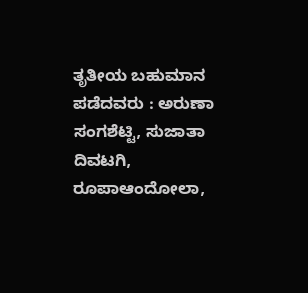ತೃತೀಯ ಬಹುಮಾನ ಪಡೆದವರು : ಅರುಣಾ ಸಂಗಶೆಟ್ಟಿ, ಸುಜಾತಾ ದಿವಟಗಿ, ರೂಪಾಆಂದೋಲಾ,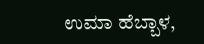ಉಮಾ ಹೆಬ್ಬಾಳ,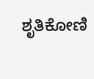ಶೃತಿಕೋಣಿ